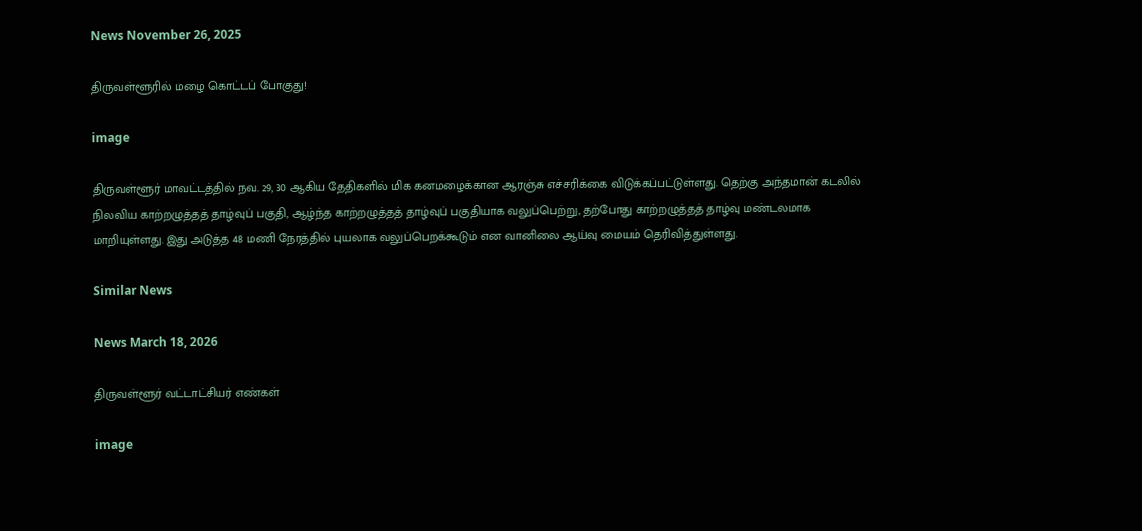News November 26, 2025

திருவள்ளூரில் மழை கொட்டப் போகுது!

image

திருவள்ளூர் மாவட்டத்தில் நவ. 29, 30 ஆகிய தேதிகளில் மிக கனமழைக்கான ஆரஞ்சு எச்சரிக்கை விடுக்கப்பட்டுள்ளது. தெற்கு அந்தமான் கடலில் நிலவிய காற்றழுத்தத் தாழ்வுப் பகுதி, ஆழ்ந்த காற்றழுத்தத் தாழ்வுப் பகுதியாக வலுப்பெற்று, தற்போது காற்றழுத்தத் தாழ்வு மண்டலமாக மாறியுள்ளது. இது அடுத்த 48 மணி நேரத்தில் புயலாக வலுப்பெறக்கூடும் என வானிலை ஆய்வு மையம் தெரிவித்துள்ளது.

Similar News

News March 18, 2026

திருவள்ளூர் வட்டாட்சியர் எண்கள்

image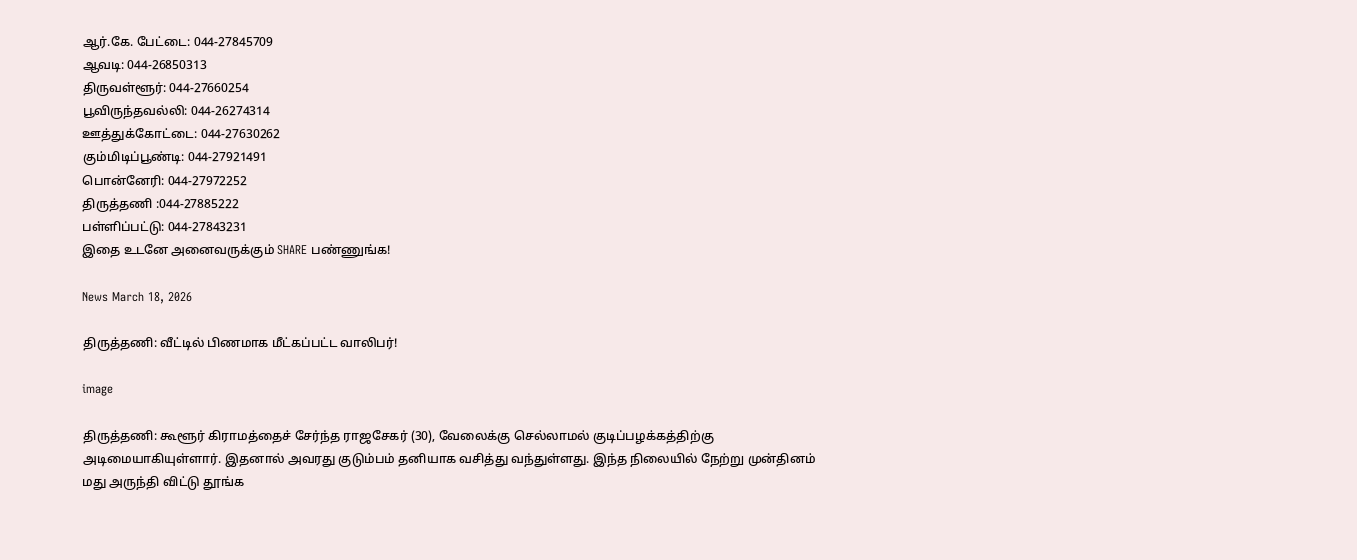ஆர்.கே. பேட்டை: 044-27845709
ஆவடி: 044-26850313
திருவள்ளூர்: 044-27660254
பூவிருந்தவல்லி: 044-26274314
ஊத்துக்கோட்டை: 044-27630262
கும்மிடிப்பூண்டி: 044-27921491
பொன்னேரி: 044-27972252
திருத்தணி :044-27885222
பள்ளிப்பட்டு: 044-27843231
இதை உடனே அனைவருக்கும் SHARE பண்ணுங்க!

News March 18, 2026

திருத்தணி: வீட்டில் பிணமாக மீட்கப்பட்ட வாலிபர்!

image

திருத்தணி: கூளூர் கிராமத்தைச் சேர்ந்த ராஜசேகர் (30), வேலைக்கு செல்லாமல் குடிப்பழக்கத்திற்கு அடிமையாகியுள்ளார். இதனால் அவரது குடும்பம் தனியாக வசித்து வந்துள்ளது. இந்த நிலையில் நேற்று முன்தினம் மது அருந்தி விட்டு தூங்க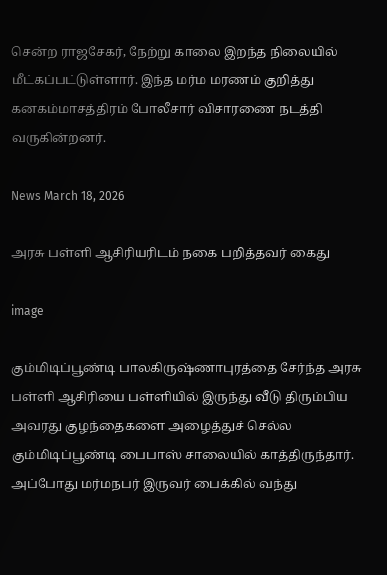சென்ற ராஜசேகர், நேற்று காலை இறந்த நிலையில் மீட்கப்பட்டுள்ளார். இந்த மர்ம மரணம் குறித்து கனகம்மாசத்திரம் போலீசார் விசாரணை நடத்தி வருகின்றனர்.

News March 18, 2026

அரசு பள்ளி ஆசிரியரிடம் நகை பறித்தவர் கைது

image

கும்மிடிப்பூண்டி பாலகிருஷ்ணாபுரத்தை சேர்ந்த அரசு பள்ளி ஆசிரியை பள்ளியில் இருந்து வீடு திரும்பிய அவரது குழந்தைகளை அழைத்துச் செல்ல கும்மிடிப்பூண்டி பைபாஸ் சாலையில் காத்திருந்தார். அப்போது மர்மநபர் இருவர் பைக்கில் வந்து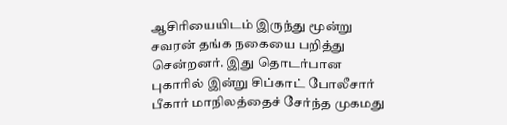ஆசிரியையிடம் இருந்து மூன்று சவரன் தங்க நகையை பறித்து சென்றனர். இது தொடர்பான புகாரில் இன்று சிப்காட் போலீசார் பீகார் மாநிலத்தைச் சேர்ந்த முகமது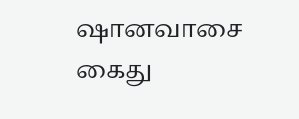ஷானவாசை கைது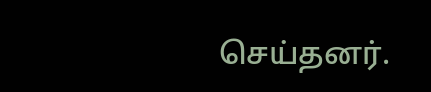செய்தனர்.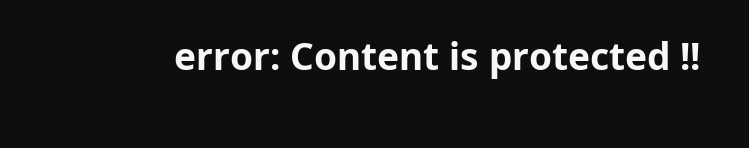error: Content is protected !!